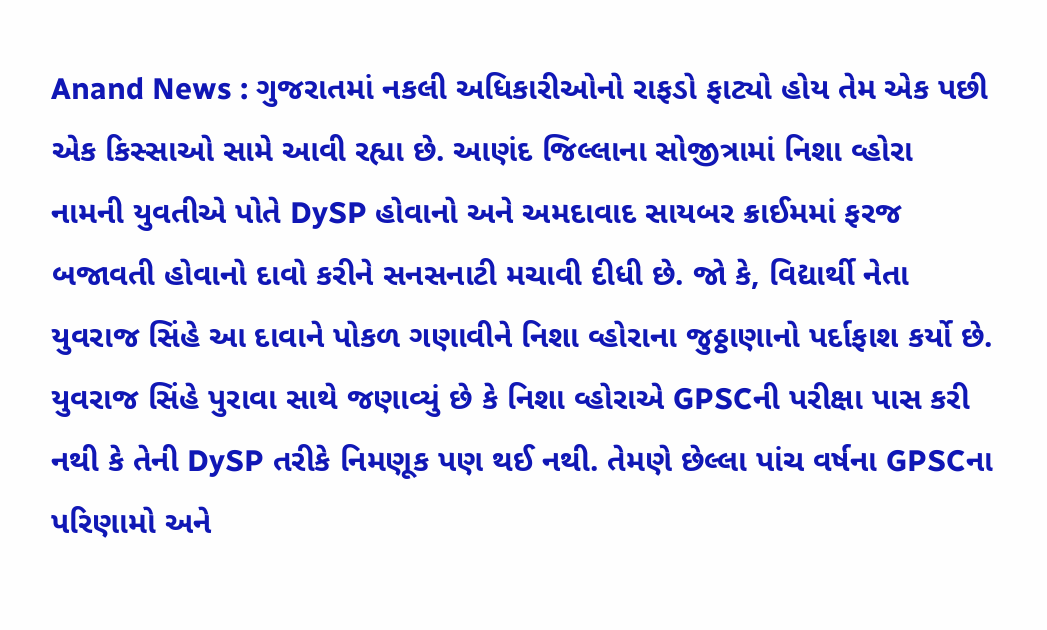Anand News : ગુજરાતમાં નકલી અધિકારીઓનો રાફડો ફાટ્યો હોય તેમ એક પછી એક કિસ્સાઓ સામે આવી રહ્યા છે. આણંદ જિલ્લાના સોજીત્રામાં નિશા વ્હોરા નામની યુવતીએ પોતે DySP હોવાનો અને અમદાવાદ સાયબર ક્રાઈમમાં ફરજ બજાવતી હોવાનો દાવો કરીને સનસનાટી મચાવી દીધી છે. જો કે, વિદ્યાર્થી નેતા યુવરાજ સિંહે આ દાવાને પોકળ ગણાવીને નિશા વ્હોરાના જુઠ્ઠાણાનો પર્દાફાશ કર્યો છે.
યુવરાજ સિંહે પુરાવા સાથે જણાવ્યું છે કે નિશા વ્હોરાએ GPSCની પરીક્ષા પાસ કરી નથી કે તેની DySP તરીકે નિમણૂક પણ થઈ નથી. તેમણે છેલ્લા પાંચ વર્ષના GPSCના પરિણામો અને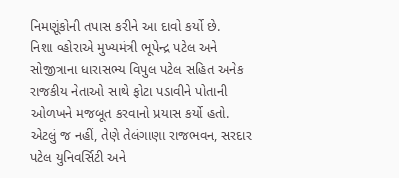નિમણૂંકોની તપાસ કરીને આ દાવો કર્યો છે.
નિશા વ્હોરાએ મુખ્યમંત્રી ભૂપેન્દ્ર પટેલ અને સોજીત્રાના ધારાસભ્ય વિપુલ પટેલ સહિત અનેક રાજકીય નેતાઓ સાથે ફોટા પડાવીને પોતાની ઓળખને મજબૂત કરવાનો પ્રયાસ કર્યો હતો. એટલું જ નહીં, તેણે તેલંગાણા રાજભવન, સરદાર પટેલ યુનિવર્સિટી અને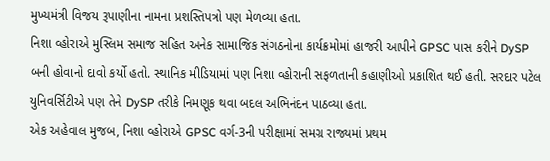મુખ્યમંત્રી વિજય રૂપાણીના નામના પ્રશસ્તિપત્રો પણ મેળવ્યા હતા.
નિશા વ્હોરાએ મુસ્લિમ સમાજ સહિત અનેક સામાજિક સંગઠનોના કાર્યક્રમોમાં હાજરી આપીને GPSC પાસ કરીને DySP બની હોવાનો દાવો કર્યો હતો. સ્થાનિક મીડિયામાં પણ નિશા વ્હોરાની સફળતાની કહાણીઓ પ્રકાશિત થઈ હતી. સરદાર પટેલ યુનિવર્સિટીએ પણ તેને DySP તરીકે નિમણૂક થવા બદલ અભિનંદન પાઠવ્યા હતા.
એક અહેવાલ મુજબ, નિશા વ્હોરાએ GPSC વર્ગ-3ની પરીક્ષામાં સમગ્ર રાજ્યમાં પ્રથમ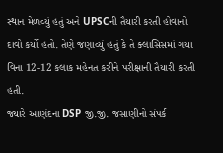સ્થાન મેળવ્યું હતું અને UPSCની તૈયારી કરતી હોવાનો દાવો કર્યો હતો. તેણે જણાવ્યું હતું કે તે ક્લાસિસમાં ગયા વિના 12-12 કલાક મહેનત કરીને પરીક્ષાની તૈયારી કરતી હતી.
જ્યારે આણંદના DSP જી.જી. જસાણીનો સંપર્ક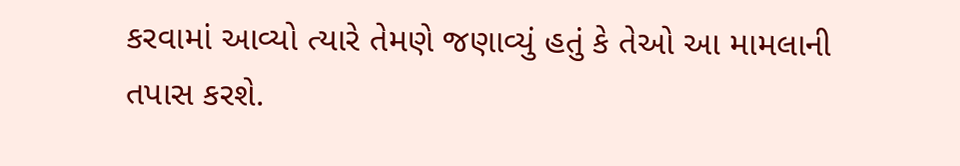કરવામાં આવ્યો ત્યારે તેમણે જણાવ્યું હતું કે તેઓ આ મામલાની તપાસ કરશે.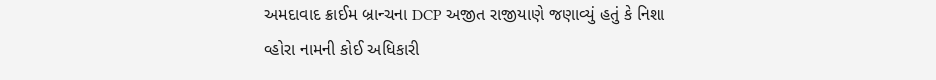અમદાવાદ ક્રાઈમ બ્રાન્ચના DCP અજીત રાજીયાણે જણાવ્યું હતું કે નિશા વ્હોરા નામની કોઈ અધિકારી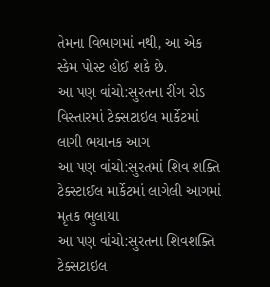તેમના વિભાગમાં નથી, આ એક સ્કેમ પોસ્ટ હોઈ શકે છે.
આ પણ વાંચો:સુરતના રીંગ રોડ વિસ્તારમાં ટેક્સટાઇલ માર્કેટમાં લાગી ભયાનક આગ
આ પણ વાંચો:સુરતમાં શિવ શક્તિ ટેક્સ્ટાઈલ માર્કેટમાં લાગેલી આગમાં મૃતક ભુલાયા
આ પણ વાંચો:સુરતના શિવશક્તિ ટેક્સટાઇલ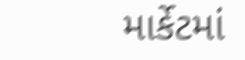માર્કેટમાં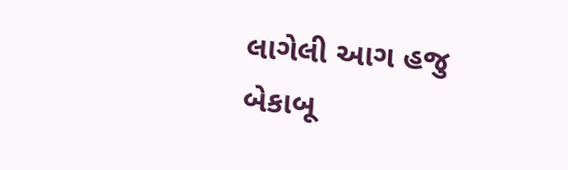લાગેલી આગ હજુ બેકાબૂ